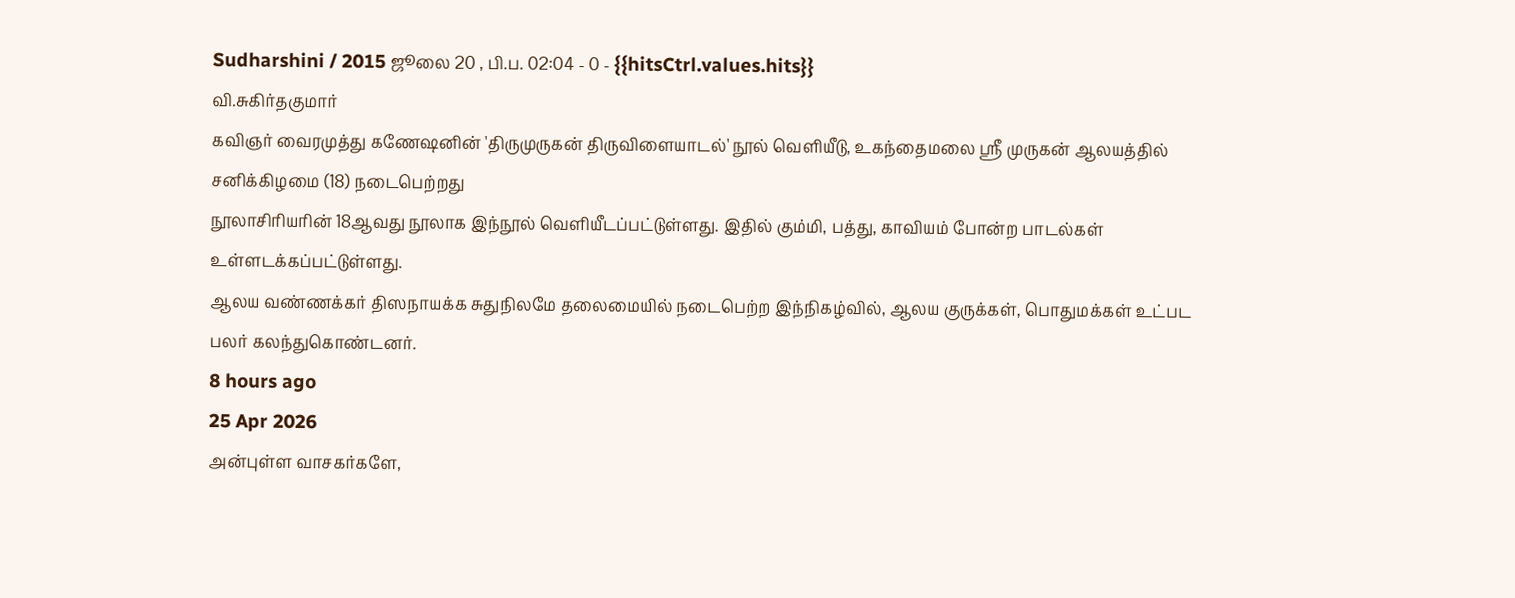Sudharshini / 2015 ஜூலை 20 , பி.ப. 02:04 - 0 - {{hitsCtrl.values.hits}}
வி.சுகிர்தகுமார்
கவிஞர் வைரமுத்து கணேஷனின் 'திருமுருகன் திருவிளையாடல்' நூல் வெளியீடு, உகந்தைமலை ஸ்ரீ முருகன் ஆலயத்தில் சனிக்கிழமை (18) நடைபெற்றது
நூலாசிரியரின் 18ஆவது நூலாக இந்நூல் வெளியீடப்பட்டுள்ளது. இதில் கும்மி, பத்து, காவியம் போன்ற பாடல்கள் உள்ளடக்கப்பட்டுள்ளது.
ஆலய வண்ணக்கர் திஸநாயக்க சுதுநிலமே தலைமையில் நடைபெற்ற இந்நிகழ்வில், ஆலய குருக்கள், பொதுமக்கள் உட்பட பலர் கலந்துகொண்டனர்.
8 hours ago
25 Apr 2026
அன்புள்ள வாசகர்களே,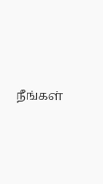நீங்கள்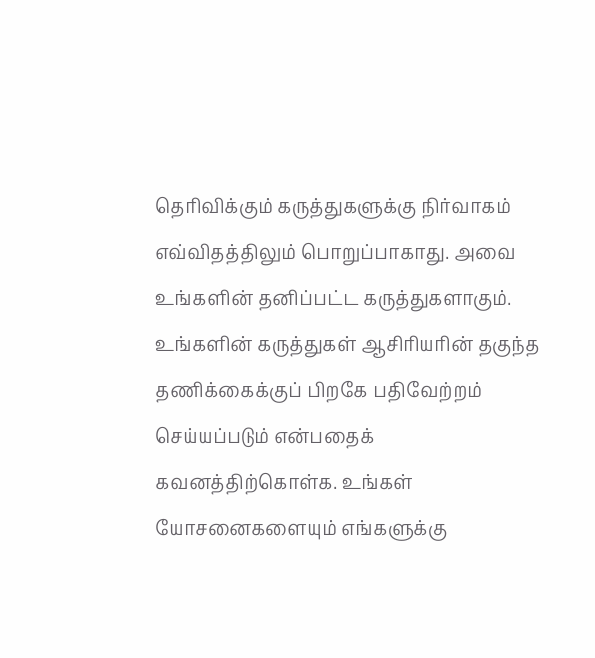தெரிவிக்கும் கருத்துகளுக்கு நிர்வாகம் எவ்விதத்திலும் பொறுப்பாகாது. அவை உங்களின் தனிப்பட்ட கருத்துகளாகும். உங்களின் கருத்துகள் ஆசிரியரின் தகுந்த தணிக்கைக்குப் பிறகே பதிவேற்றம் செய்யப்படும் என்பதைக் கவனத்திற்கொள்க. உங்கள் யோசனைகளையும் எங்களுக்கு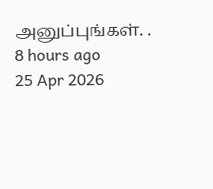அனுப்புங்கள். .
8 hours ago
25 Apr 2026